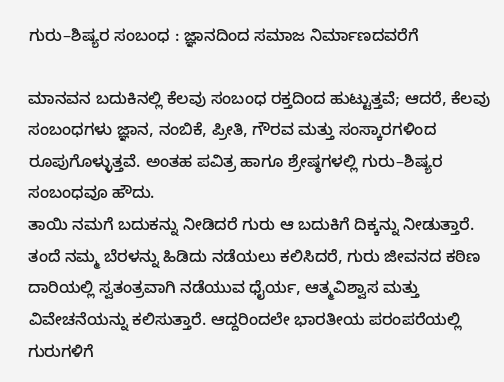ಗುರು–ಶಿಷ್ಯರ ಸಂಬಂಧ : ಜ್ಞಾನದಿಂದ ಸಮಾಜ ನಿರ್ಮಾಣದವರೆಗೆ

ಮಾನವನ ಬದುಕಿನಲ್ಲಿ ಕೆಲವು ಸಂಬಂಧ ರಕ್ತದಿಂದ ಹುಟ್ಟುತ್ತವೆ; ಆದರೆ, ಕೆಲವು ಸಂಬಂಧಗಳು ಜ್ಞಾನ, ನಂಬಿಕೆ, ಪ್ರೀತಿ, ಗೌರವ ಮತ್ತು ಸಂಸ್ಕಾರಗಳಿಂದ ರೂಪುಗೊಳ್ಳುತ್ತವೆ. ಅಂತಹ ಪವಿತ್ರ ಹಾಗೂ ಶ್ರೇಷ್ಠಗಳಲ್ಲಿ ಗುರು–ಶಿಷ್ಯರ ಸಂಬಂಧವೂ ಹೌದು.
ತಾಯಿ ನಮಗೆ ಬದುಕನ್ನು ನೀಡಿದರೆ ಗುರು ಆ ಬದುಕಿಗೆ ದಿಕ್ಕನ್ನು ನೀಡುತ್ತಾರೆ. ತಂದೆ ನಮ್ಮ ಬೆರಳನ್ನು ಹಿಡಿದು ನಡೆಯಲು ಕಲಿಸಿದರೆ, ಗುರು ಜೀವನದ ಕಠಿಣ ದಾರಿಯಲ್ಲಿ ಸ್ವತಂತ್ರವಾಗಿ ನಡೆಯುವ ಧೈರ್ಯ, ಆತ್ಮವಿಶ್ವಾಸ ಮತ್ತು ವಿವೇಚನೆಯನ್ನು ಕಲಿಸುತ್ತಾರೆ. ಆದ್ದರಿಂದಲೇ ಭಾರತೀಯ ಪರಂಪರೆಯಲ್ಲಿ ಗುರುಗಳಿಗೆ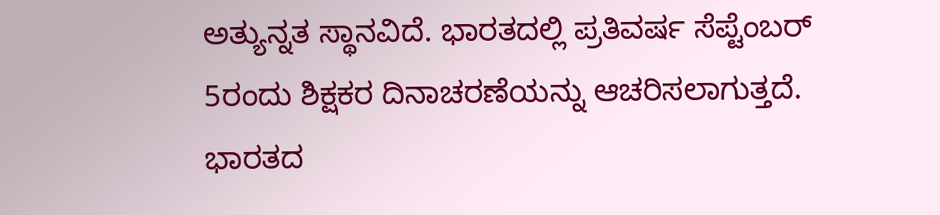ಅತ್ಯುನ್ನತ ಸ್ಥಾನವಿದೆ. ಭಾರತದಲ್ಲಿ ಪ್ರತಿವರ್ಷ ಸೆಪ್ಟೆಂಬರ್ 5ರಂದು ಶಿಕ್ಷಕರ ದಿನಾಚರಣೆಯನ್ನು ಆಚರಿಸಲಾಗುತ್ತದೆ. ಭಾರತದ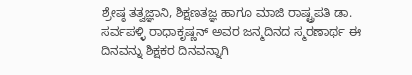ಶ್ರೇಷ್ಠ ತತ್ವಜ್ಞಾನಿ, ಶಿಕ್ಷಣತಜ್ಞ ಹಾಗೂ ಮಾಜಿ ರಾಷ್ಟ್ರಪತಿ ಡಾ. ಸರ್ವಪಳ್ಳಿ ರಾಧಾಕೃಷ್ಣನ್ ಅವರ ಜನ್ಮದಿನದ ಸ್ಮರಣಾರ್ಥ ಈ ದಿನವನ್ನು ಶಿಕ್ಷಕರ ದಿನವನ್ನಾಗಿ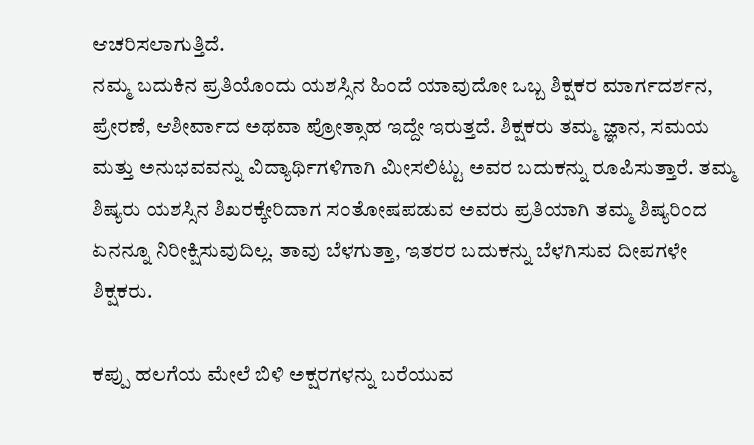ಆಚರಿಸಲಾಗುತ್ತಿದೆ.
ನಮ್ಮ ಬದುಕಿನ ಪ್ರತಿಯೊಂದು ಯಶಸ್ಸಿನ ಹಿಂದೆ ಯಾವುದೋ ಒಬ್ಬ ಶಿಕ್ಷಕರ ಮಾರ್ಗದರ್ಶನ, ಪ್ರೇರಣೆ, ಆಶೀರ್ವಾದ ಅಥವಾ ಪ್ರೋತ್ಸಾಹ ಇದ್ದೇ ಇರುತ್ತದೆ. ಶಿಕ್ಷಕರು ತಮ್ಮ ಜ್ಞಾನ, ಸಮಯ ಮತ್ತು ಅನುಭವವನ್ನು ವಿದ್ಯಾರ್ಥಿಗಳಿಗಾಗಿ ಮೀಸಲಿಟ್ಟು ಅವರ ಬದುಕನ್ನು ರೂಪಿಸುತ್ತಾರೆ. ತಮ್ಮ ಶಿಷ್ಯರು ಯಶಸ್ಸಿನ ಶಿಖರಕ್ಕೇರಿದಾಗ ಸಂತೋಷಪಡುವ ಅವರು ಪ್ರತಿಯಾಗಿ ತಮ್ಮ ಶಿಷ್ಯರಿಂದ ಏನನ್ನೂ ನಿರೀಕ್ಷಿಸುವುದಿಲ್ಲ. ತಾವು ಬೆಳಗುತ್ತಾ, ಇತರರ ಬದುಕನ್ನು ಬೆಳಗಿಸುವ ದೀಪಗಳೇ ಶಿಕ್ಷಕರು.

ಕಪ್ಪು ಹಲಗೆಯ ಮೇಲೆ ಬಿಳಿ ಅಕ್ಷರಗಳನ್ನು ಬರೆಯುವ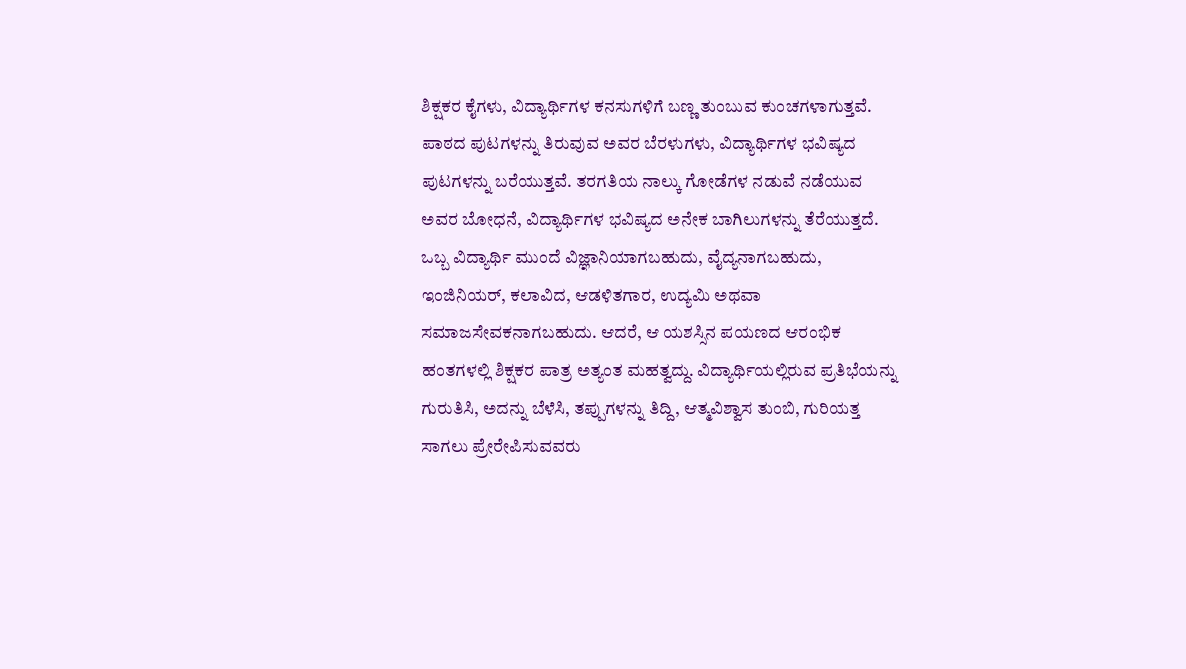ಶಿಕ್ಷಕರ ಕೈಗಳು, ವಿದ್ಯಾರ್ಥಿಗಳ ಕನಸುಗಳಿಗೆ ಬಣ್ಣ ತುಂಬುವ ಕುಂಚಗಳಾಗುತ್ತವೆ. ಪಾಠದ ಪುಟಗಳನ್ನು ತಿರುವುವ ಅವರ ಬೆರಳುಗಳು, ವಿದ್ಯಾರ್ಥಿಗಳ ಭವಿಷ್ಯದ ಪುಟಗಳನ್ನು ಬರೆಯುತ್ತವೆ. ತರಗತಿಯ ನಾಲ್ಕು ಗೋಡೆಗಳ ನಡುವೆ ನಡೆಯುವ ಅವರ ಬೋಧನೆ, ವಿದ್ಯಾರ್ಥಿಗಳ ಭವಿಷ್ಯದ ಅನೇಕ ಬಾಗಿಲುಗಳನ್ನು ತೆರೆಯುತ್ತದೆ. ಒಬ್ಬ ವಿದ್ಯಾರ್ಥಿ ಮುಂದೆ ವಿಜ್ಞಾನಿಯಾಗಬಹುದು, ವೈದ್ಯನಾಗಬಹುದು, ಇಂಜಿನಿಯರ್, ಕಲಾವಿದ, ಆಡಳಿತಗಾರ, ಉದ್ಯಮಿ ಅಥವಾ ಸಮಾಜಸೇವಕನಾಗಬಹುದು. ಆದರೆ, ಆ ಯಶಸ್ಸಿನ ಪಯಣದ ಆರಂಭಿಕ ಹಂತಗಳಲ್ಲಿ ಶಿಕ್ಷಕರ ಪಾತ್ರ ಅತ್ಯಂತ ಮಹತ್ವದ್ದು. ವಿದ್ಯಾರ್ಥಿಯಲ್ಲಿರುವ ಪ್ರತಿಭೆಯನ್ನು ಗುರುತಿಸಿ, ಅದನ್ನು ಬೆಳೆಸಿ, ತಪ್ಪುಗಳನ್ನು ತಿದ್ದಿ, ಆತ್ಮವಿಶ್ವಾಸ ತುಂಬಿ, ಗುರಿಯತ್ತ ಸಾಗಲು ಪ್ರೇರೇಪಿಸುವವರು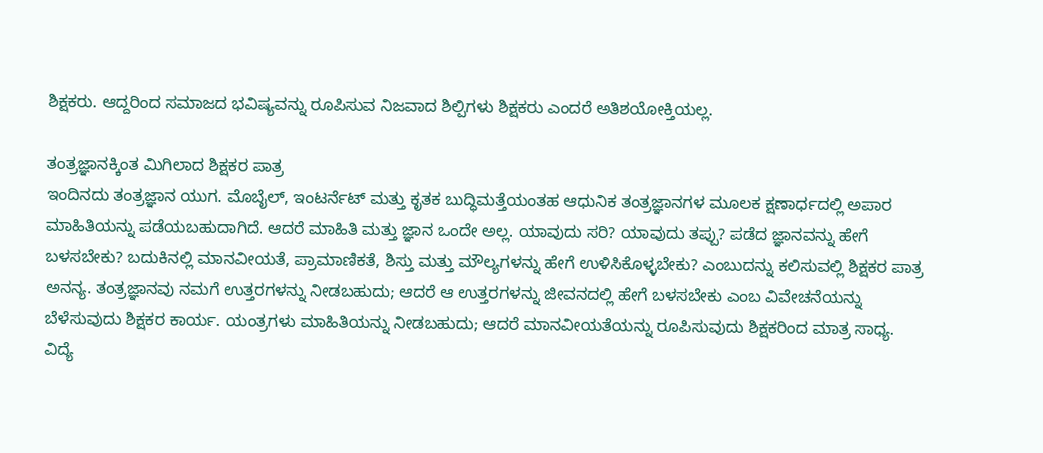ಶಿಕ್ಷಕರು. ಆದ್ದರಿಂದ ಸಮಾಜದ ಭವಿಷ್ಯವನ್ನು ರೂಪಿಸುವ ನಿಜವಾದ ಶಿಲ್ಪಿಗಳು ಶಿಕ್ಷಕರು ಎಂದರೆ ಅತಿಶಯೋಕ್ತಿಯಲ್ಲ.

ತಂತ್ರಜ್ಞಾನಕ್ಕಿಂತ ಮಿಗಿಲಾದ ಶಿಕ್ಷಕರ ಪಾತ್ರ
ಇಂದಿನದು ತಂತ್ರಜ್ಞಾನ ಯುಗ. ಮೊಬೈಲ್, ಇಂಟರ್ನೆಟ್ ಮತ್ತು ಕೃತಕ ಬುದ್ಧಿಮತ್ತೆಯಂತಹ ಆಧುನಿಕ ತಂತ್ರಜ್ಞಾನಗಳ ಮೂಲಕ ಕ್ಷಣಾರ್ಧದಲ್ಲಿ ಅಪಾರ ಮಾಹಿತಿಯನ್ನು ಪಡೆಯಬಹುದಾಗಿದೆ. ಆದರೆ ಮಾಹಿತಿ ಮತ್ತು ಜ್ಞಾನ ಒಂದೇ ಅಲ್ಲ. ಯಾವುದು ಸರಿ? ಯಾವುದು ತಪ್ಪು? ಪಡೆದ ಜ್ಞಾನವನ್ನು ಹೇಗೆ ಬಳಸಬೇಕು? ಬದುಕಿನಲ್ಲಿ ಮಾನವೀಯತೆ, ಪ್ರಾಮಾಣಿಕತೆ, ಶಿಸ್ತು ಮತ್ತು ಮೌಲ್ಯಗಳನ್ನು ಹೇಗೆ ಉಳಿಸಿಕೊಳ್ಳಬೇಕು? ಎಂಬುದನ್ನು ಕಲಿಸುವಲ್ಲಿ ಶಿಕ್ಷಕರ ಪಾತ್ರ ಅನನ್ಯ. ತಂತ್ರಜ್ಞಾನವು ನಮಗೆ ಉತ್ತರಗಳನ್ನು ನೀಡಬಹುದು; ಆದರೆ ಆ ಉತ್ತರಗಳನ್ನು ಜೀವನದಲ್ಲಿ ಹೇಗೆ ಬಳಸಬೇಕು ಎಂಬ ವಿವೇಚನೆಯನ್ನು ಬೆಳೆಸುವುದು ಶಿಕ್ಷಕರ ಕಾರ್ಯ. ಯಂತ್ರಗಳು ಮಾಹಿತಿಯನ್ನು ನೀಡಬಹುದು; ಆದರೆ ಮಾನವೀಯತೆಯನ್ನು ರೂಪಿಸುವುದು ಶಿಕ್ಷಕರಿಂದ ಮಾತ್ರ ಸಾಧ್ಯ. ವಿದ್ಯೆ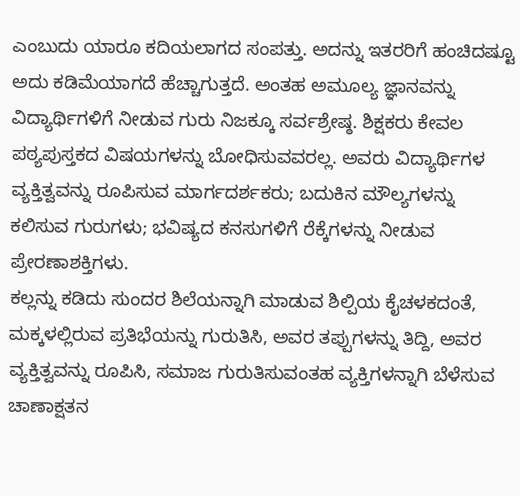ಎಂಬುದು ಯಾರೂ ಕದಿಯಲಾಗದ ಸಂಪತ್ತು. ಅದನ್ನು ಇತರರಿಗೆ ಹಂಚಿದಷ್ಟೂ ಅದು ಕಡಿಮೆಯಾಗದೆ ಹೆಚ್ಚಾಗುತ್ತದೆ. ಅಂತಹ ಅಮೂಲ್ಯ ಜ್ಞಾನವನ್ನು ವಿದ್ಯಾರ್ಥಿಗಳಿಗೆ ನೀಡುವ ಗುರು ನಿಜಕ್ಕೂ ಸರ್ವಶ್ರೇಷ್ಠ. ಶಿಕ್ಷಕರು ಕೇವಲ ಪಠ್ಯಪುಸ್ತಕದ ವಿಷಯಗಳನ್ನು ಬೋಧಿಸುವವರಲ್ಲ. ಅವರು ವಿದ್ಯಾರ್ಥಿಗಳ ವ್ಯಕ್ತಿತ್ವವನ್ನು ರೂಪಿಸುವ ಮಾರ್ಗದರ್ಶಕರು; ಬದುಕಿನ ಮೌಲ್ಯಗಳನ್ನು ಕಲಿಸುವ ಗುರುಗಳು; ಭವಿಷ್ಯದ ಕನಸುಗಳಿಗೆ ರೆಕ್ಕೆಗಳನ್ನು ನೀಡುವ ಪ್ರೇರಣಾಶಕ್ತಿಗಳು.
ಕಲ್ಲನ್ನು ಕಡಿದು ಸುಂದರ ಶಿಲೆಯನ್ನಾಗಿ ಮಾಡುವ ಶಿಲ್ಪಿಯ ಕೈಚಳಕದಂತೆ, ಮಕ್ಕಳಲ್ಲಿರುವ ಪ್ರತಿಭೆಯನ್ನು ಗುರುತಿಸಿ, ಅವರ ತಪ್ಪುಗಳನ್ನು ತಿದ್ದಿ, ಅವರ ವ್ಯಕ್ತಿತ್ವವನ್ನು ರೂಪಿಸಿ, ಸಮಾಜ ಗುರುತಿಸುವಂತಹ ವ್ಯಕ್ತಿಗಳನ್ನಾಗಿ ಬೆಳೆಸುವ ಚಾಣಾಕ್ಷತನ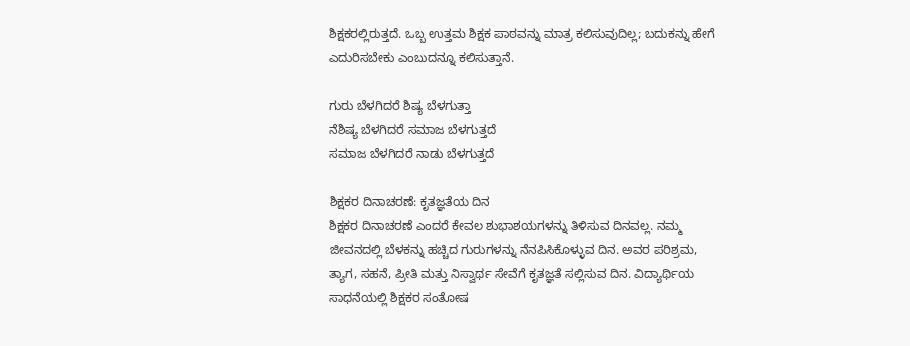ಶಿಕ್ಷಕರಲ್ಲಿರುತ್ತದೆ. ಒಬ್ಬ ಉತ್ತಮ ಶಿಕ್ಷಕ ಪಾಠವನ್ನು ಮಾತ್ರ ಕಲಿಸುವುದಿಲ್ಲ; ಬದುಕನ್ನು ಹೇಗೆ ಎದುರಿಸಬೇಕು ಎಂಬುದನ್ನೂ ಕಲಿಸುತ್ತಾನೆ.

ಗುರು ಬೆಳಗಿದರೆ ಶಿಷ್ಯ ಬೆಳಗುತ್ತಾ
ನೆಶಿಷ್ಯ ಬೆಳಗಿದರೆ ಸಮಾಜ ಬೆಳಗುತ್ತದೆ
ಸಮಾಜ ಬೆಳಗಿದರೆ ನಾಡು ಬೆಳಗುತ್ತದೆ

ಶಿಕ್ಷಕರ ದಿನಾಚರಣೆ: ಕೃತಜ್ಞತೆಯ ದಿನ
ಶಿಕ್ಷಕರ ದಿನಾಚರಣೆ ಎಂದರೆ ಕೇವಲ ಶುಭಾಶಯಗಳನ್ನು ತಿಳಿಸುವ ದಿನವಲ್ಲ. ನಮ್ಮ ಜೀವನದಲ್ಲಿ ಬೆಳಕನ್ನು ಹಚ್ಚಿದ ಗುರುಗಳನ್ನು ನೆನಪಿಸಿಕೊಳ್ಳುವ ದಿನ. ಅವರ ಪರಿಶ್ರಮ, ತ್ಯಾಗ, ಸಹನೆ, ಪ್ರೀತಿ ಮತ್ತು ನಿಸ್ವಾರ್ಥ ಸೇವೆಗೆ ಕೃತಜ್ಞತೆ ಸಲ್ಲಿಸುವ ದಿನ. ವಿದ್ಯಾರ್ಥಿಯ ಸಾಧನೆಯಲ್ಲಿ ಶಿಕ್ಷಕರ ಸಂತೋಷ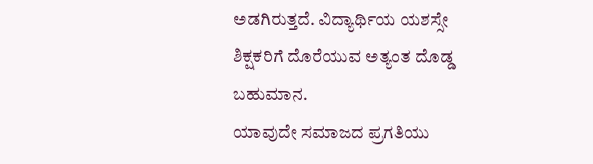ಅಡಗಿರುತ್ತದೆ. ವಿದ್ಯಾರ್ಥಿಯ ಯಶಸ್ಸೇ ಶಿಕ್ಷಕರಿಗೆ ದೊರೆಯುವ ಅತ್ಯಂತ ದೊಡ್ಡ ಬಹುಮಾನ.
ಯಾವುದೇ ಸಮಾಜದ ಪ್ರಗತಿಯು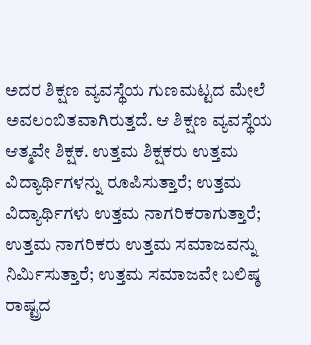ಅದರ ಶಿಕ್ಷಣ ವ್ಯವಸ್ಥೆಯ ಗುಣಮಟ್ಟದ ಮೇಲೆ ಅವಲಂಬಿತವಾಗಿರುತ್ತದೆ. ಆ ಶಿಕ್ಷಣ ವ್ಯವಸ್ಥೆಯ ಆತ್ಮವೇ ಶಿಕ್ಷಕ. ಉತ್ತಮ ಶಿಕ್ಷಕರು ಉತ್ತಮ ವಿದ್ಯಾರ್ಥಿಗಳನ್ನು ರೂಪಿಸುತ್ತಾರೆ; ಉತ್ತಮ ವಿದ್ಯಾರ್ಥಿಗಳು ಉತ್ತಮ ನಾಗರಿಕರಾಗುತ್ತಾರೆ; ಉತ್ತಮ ನಾಗರಿಕರು ಉತ್ತಮ ಸಮಾಜವನ್ನು ನಿರ್ಮಿಸುತ್ತಾರೆ; ಉತ್ತಮ ಸಮಾಜವೇ ಬಲಿಷ್ಠ ರಾಷ್ಟ್ರದ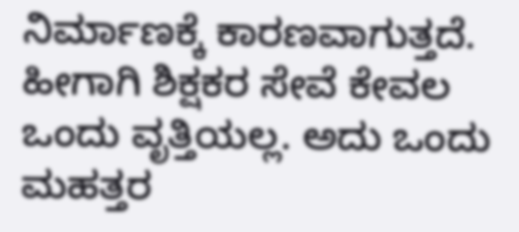ನಿರ್ಮಾಣಕ್ಕೆ ಕಾರಣವಾಗುತ್ತದೆ. ಹೀಗಾಗಿ ಶಿಕ್ಷಕರ ಸೇವೆ ಕೇವಲ ಒಂದು ವೃತ್ತಿಯಲ್ಲ. ಅದು ಒಂದು ಮಹತ್ತರ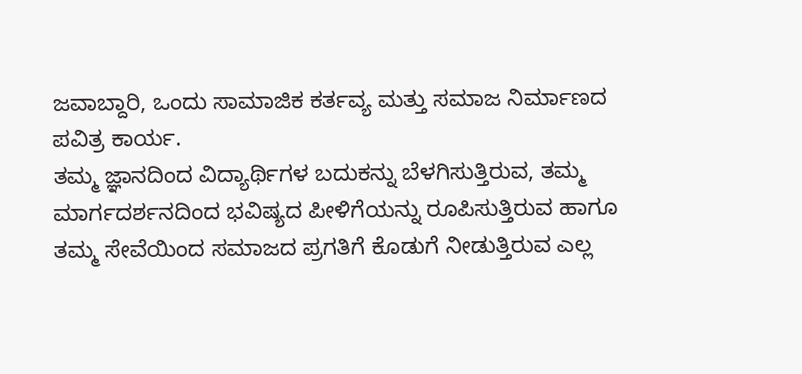ಜವಾಬ್ದಾರಿ, ಒಂದು ಸಾಮಾಜಿಕ ಕರ್ತವ್ಯ ಮತ್ತು ಸಮಾಜ ನಿರ್ಮಾಣದ ಪವಿತ್ರ ಕಾರ್ಯ.
ತಮ್ಮ ಜ್ಞಾನದಿಂದ ವಿದ್ಯಾರ್ಥಿಗಳ ಬದುಕನ್ನು ಬೆಳಗಿಸುತ್ತಿರುವ, ತಮ್ಮ ಮಾರ್ಗದರ್ಶನದಿಂದ ಭವಿಷ್ಯದ ಪೀಳಿಗೆಯನ್ನು ರೂಪಿಸುತ್ತಿರುವ ಹಾಗೂ ತಮ್ಮ ಸೇವೆಯಿಂದ ಸಮಾಜದ ಪ್ರಗತಿಗೆ ಕೊಡುಗೆ ನೀಡುತ್ತಿರುವ ಎಲ್ಲ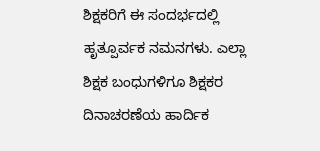ಶಿಕ್ಷಕರಿಗೆ ಈ ಸಂದರ್ಭದಲ್ಲಿ ಹೃತ್ಪೂರ್ವಕ ನಮನಗಳು. ಎಲ್ಲಾ ಶಿಕ್ಷಕ ಬಂಧುಗಳಿಗೂ ಶಿಕ್ಷಕರ ದಿನಾಚರಣೆಯ ಹಾರ್ದಿಕ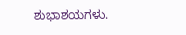ಶುಭಾಶಯಗಳು.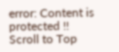error: Content is protected !!
Scroll to Top